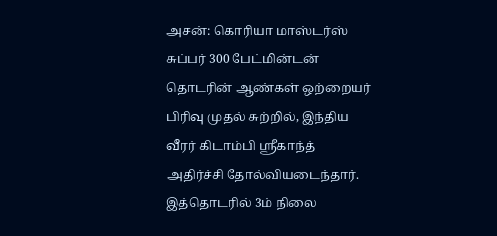அசன்: கொரியா மாஸ்டர்ஸ் சுப்பர் 300 பேட்மின்டன் தொடரின் ஆண்கள் ஒற்றையர் பிரிவு முதல் சுற்றில், இந்திய வீரர் கிடாம்பி ஸ்ரீகாந்த் அதிர்ச்சி தோல்வியடைந்தார். இத்தொடரில் 3ம் நிலை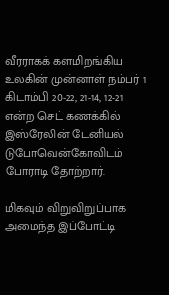வீரராகக் களமிறங்கிய உலகின் முன்னாள் நம்பர் 1 கிடாம்பி 20-22, 21-14, 12-21 என்ற செட் கணக்கில் இஸ்ரேலின் டேனியல் டுபோவென்கோவிடம் போராடி தோற்றார்.

மிகவும் விறுவிறுப்பாக அமைந்த இப்போட்டி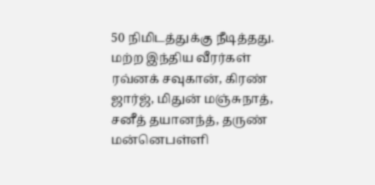50 நிமிடத்துக்கு நீடித்தது. மற்ற இந்திய வீரர்கள் ரவ்னக் சவுகான், கிரண் ஜார்ஜ், மிதுன் மஞ்சுநாத், சனீத் தயானந்த், தருண் மன்னெபள்ளி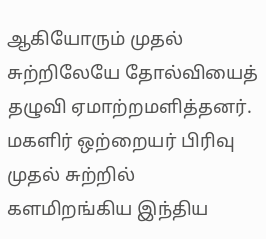ஆகியோரும் முதல் சுற்றிலேயே தோல்வியைத் தழுவி ஏமாற்றமளித்தனர். மகளிர் ஒற்றையர் பிரிவு முதல் சுற்றில் களமிறங்கிய இந்திய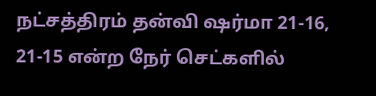நட்சத்திரம் தன்வி ஷர்மா 21-16, 21-15 என்ற நேர் செட்களில்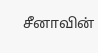சீனாவின்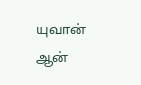யுவான் ஆன்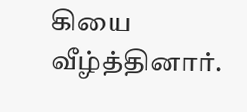கியை வீழ்த்தினார்.